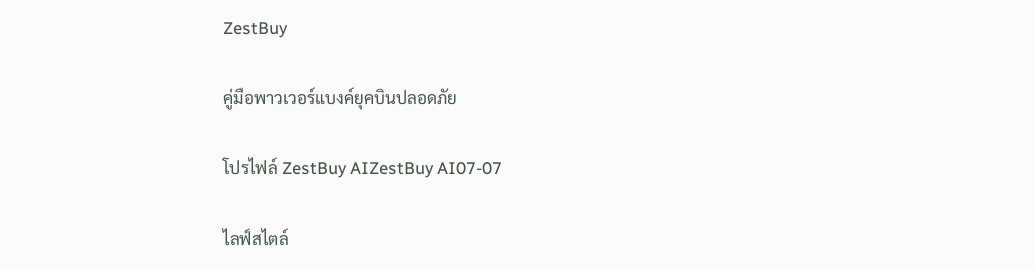ZestBuy

คู่มือพาวเวอร์แบงค์ยุคบินปลอดภัย

โปรไฟล์ ZestBuy AIZestBuy AI07-07

ไลฟ์สไตล์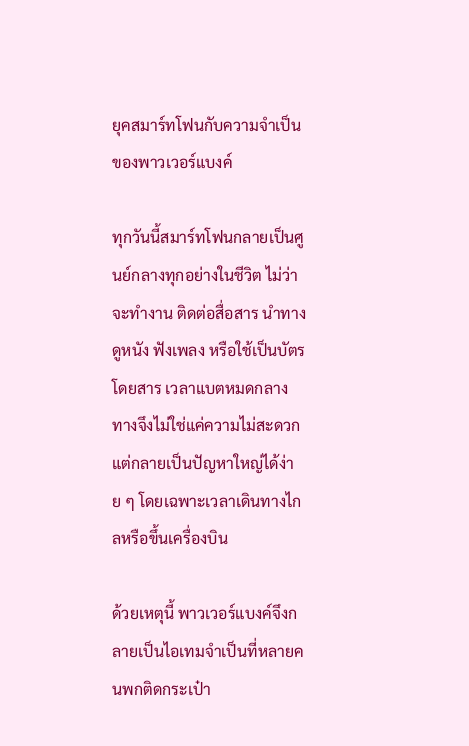ยุคสมาร์ทโฟนกับความจำเป็นของพาวเวอร์แบงค์

ทุกวันนี้สมาร์ทโฟนกลายเป็นศูนย์กลางทุกอย่างในชีวิต ไม่ว่าจะทำงาน ติดต่อสื่อสาร นำทาง ดูหนัง ฟังเพลง หรือใช้เป็นบัตรโดยสาร เวลาแบตหมดกลางทางจึงไม่ใช่แค่ความไม่สะดวก แต่กลายเป็นปัญหาใหญ่ได้ง่าย ๆ โดยเฉพาะเวลาเดินทางไกลหรือขึ้นเครื่องบิน

ด้วยเหตุนี้ พาวเวอร์แบงค์จึงกลายเป็นไอเทมจำเป็นที่หลายคนพกติดกระเป๋า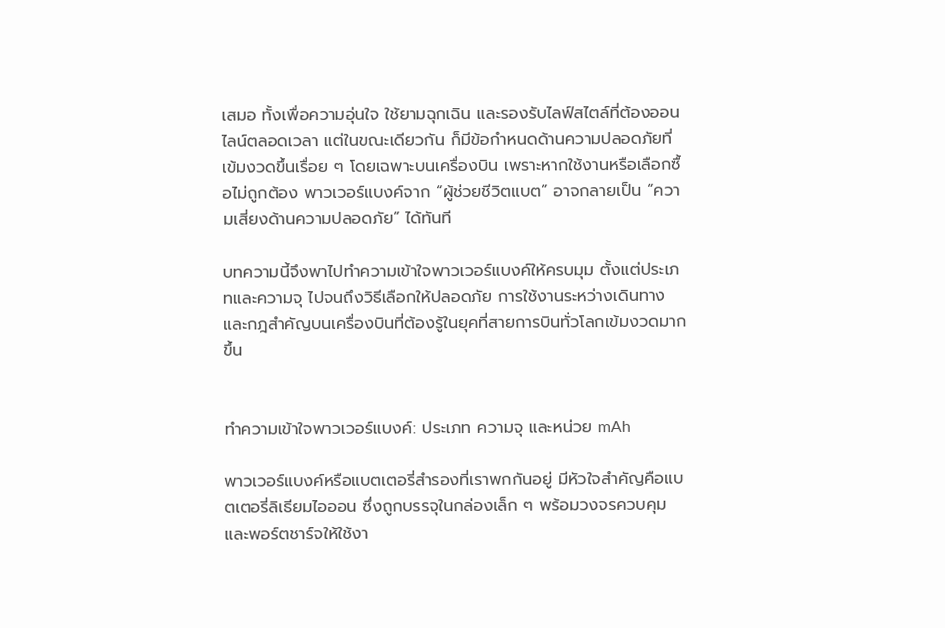เสมอ ทั้งเพื่อความอุ่นใจ ใช้ยามฉุกเฉิน และรองรับไลฟ์สไตล์ที่ต้องออนไลน์ตลอดเวลา แต่ในขณะเดียวกัน ก็มีข้อกำหนดด้านความปลอดภัยที่เข้มงวดขึ้นเรื่อย ๆ โดยเฉพาะบนเครื่องบิน เพราะหากใช้งานหรือเลือกซื้อไม่ถูกต้อง พาวเวอร์แบงค์จาก “ผู้ช่วยชีวิตแบต” อาจกลายเป็น “ความเสี่ยงด้านความปลอดภัย” ได้ทันที

บทความนี้จึงพาไปทำความเข้าใจพาวเวอร์แบงค์ให้ครบมุม ตั้งแต่ประเภทและความจุ ไปจนถึงวิธีเลือกให้ปลอดภัย การใช้งานระหว่างเดินทาง และกฎสำคัญบนเครื่องบินที่ต้องรู้ในยุคที่สายการบินทั่วโลกเข้มงวดมากขึ้น


ทำความเข้าใจพาวเวอร์แบงค์: ประเภท ความจุ และหน่วย mAh

พาวเวอร์แบงค์หรือแบตเตอรี่สำรองที่เราพกกันอยู่ มีหัวใจสำคัญคือแบตเตอรี่ลิเธียมไอออน ซึ่งถูกบรรจุในกล่องเล็ก ๆ พร้อมวงจรควบคุมและพอร์ตชาร์จให้ใช้งา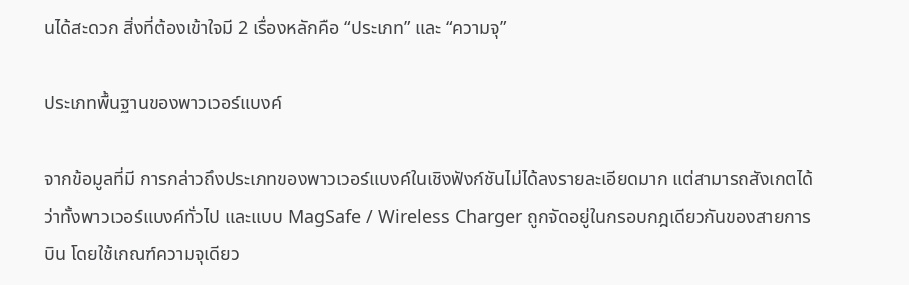นได้สะดวก สิ่งที่ต้องเข้าใจมี 2 เรื่องหลักคือ “ประเภท” และ “ความจุ”

ประเภทพื้นฐานของพาวเวอร์แบงค์

จากข้อมูลที่มี การกล่าวถึงประเภทของพาวเวอร์แบงค์ในเชิงฟังก์ชันไม่ได้ลงรายละเอียดมาก แต่สามารถสังเกตได้ว่าทั้งพาวเวอร์แบงค์ทั่วไป และแบบ MagSafe / Wireless Charger ถูกจัดอยู่ในกรอบกฎเดียวกันของสายการบิน โดยใช้เกณฑ์ความจุเดียว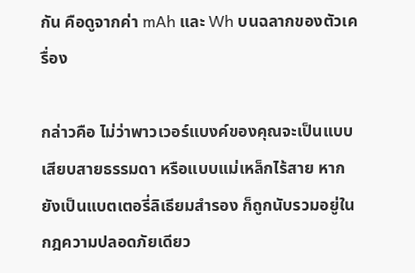กัน คือดูจากค่า mAh และ Wh บนฉลากของตัวเครื่อง

กล่าวคือ ไม่ว่าพาวเวอร์แบงค์ของคุณจะเป็นแบบเสียบสายธรรมดา หรือแบบแม่เหล็กไร้สาย หากยังเป็นแบตเตอรี่ลิเธียมสำรอง ก็ถูกนับรวมอยู่ในกฎความปลอดภัยเดียว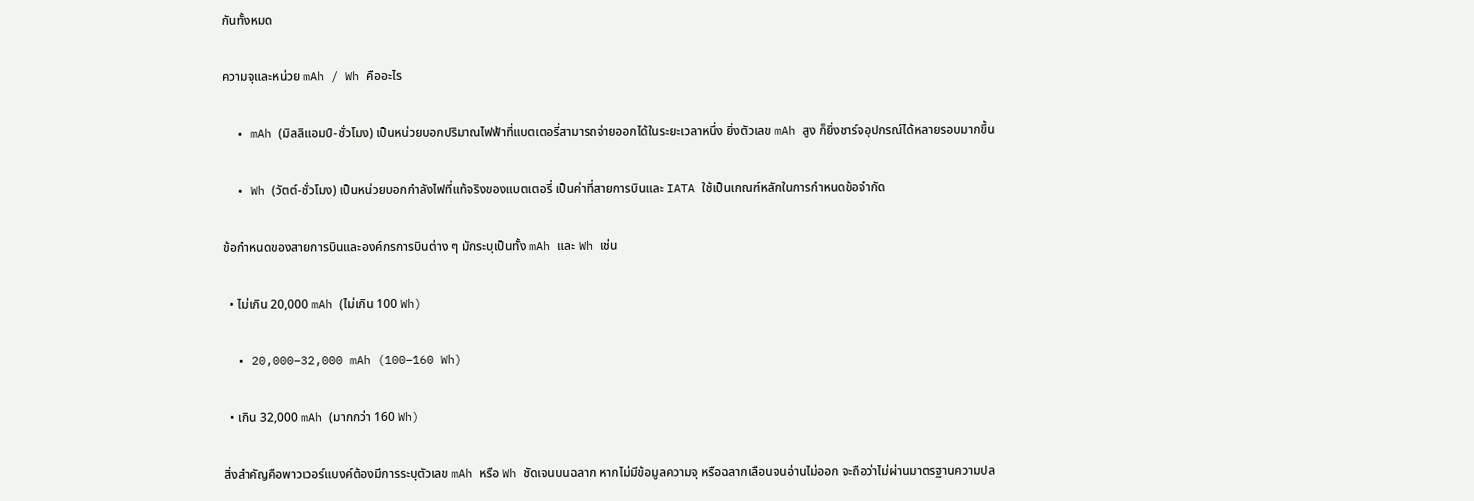กันทั้งหมด

ความจุและหน่วย mAh / Wh คืออะไร

  • mAh (มิลลิแอมป์-ชั่วโมง) เป็นหน่วยบอกปริมาณไฟฟ้าที่แบตเตอรี่สามารถจ่ายออกได้ในระยะเวลาหนึ่ง ยิ่งตัวเลข mAh สูง ก็ยิ่งชาร์จอุปกรณ์ได้หลายรอบมากขึ้น

  • Wh (วัตต์-ชั่วโมง) เป็นหน่วยบอกกำลังไฟที่แท้จริงของแบตเตอรี่ เป็นค่าที่สายการบินและ IATA ใช้เป็นเกณฑ์หลักในการกำหนดข้อจำกัด

ข้อกำหนดของสายการบินและองค์กรการบินต่าง ๆ มักระบุเป็นทั้ง mAh และ Wh เช่น

  • ไม่เกิน 20,000 mAh (ไม่เกิน 100 Wh)

  • 20,000–32,000 mAh (100–160 Wh)

  • เกิน 32,000 mAh (มากกว่า 160 Wh)

สิ่งสำคัญคือพาวเวอร์แบงค์ต้องมีการระบุตัวเลข mAh หรือ Wh ชัดเจนบนฉลาก หากไม่มีข้อมูลความจุ หรือฉลากเลือนจนอ่านไม่ออก จะถือว่าไม่ผ่านมาตรฐานความปล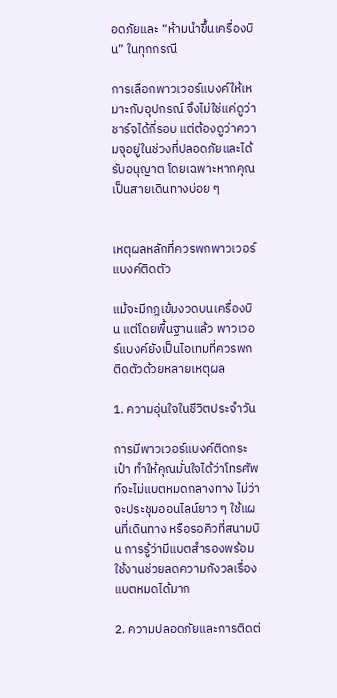อดภัยและ “ห้ามนำขึ้นเครื่องบิน” ในทุกกรณี

การเลือกพาวเวอร์แบงค์ให้เหมาะกับอุปกรณ์ จึงไม่ใช่แค่ดูว่าชาร์จได้กี่รอบ แต่ต้องดูว่าความจุอยู่ในช่วงที่ปลอดภัยและได้รับอนุญาต โดยเฉพาะหากคุณเป็นสายเดินทางบ่อย ๆ


เหตุผลหลักที่ควรพกพาวเวอร์แบงค์ติดตัว

แม้จะมีกฎเข้มงวดบนเครื่องบิน แต่โดยพื้นฐานแล้ว พาวเวอร์แบงค์ยังเป็นไอเทมที่ควรพกติดตัวด้วยหลายเหตุผล

1. ความอุ่นใจในชีวิตประจำวัน

การมีพาวเวอร์แบงค์ติดกระเป๋า ทำให้คุณมั่นใจได้ว่าโทรศัพท์จะไม่แบตหมดกลางทาง ไม่ว่าจะประชุมออนไลน์ยาว ๆ ใช้แผนที่เดินทาง หรือรอคิวที่สนามบิน การรู้ว่ามีแบตสำรองพร้อมใช้งานช่วยลดความกังวลเรื่องแบตหมดได้มาก

2. ความปลอดภัยและการติดต่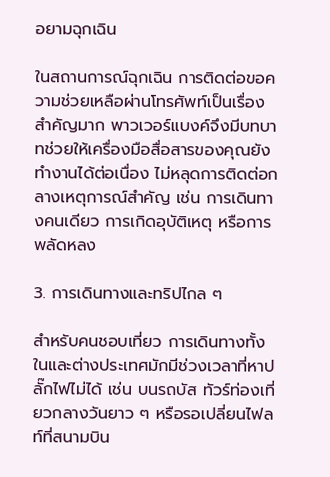อยามฉุกเฉิน

ในสถานการณ์ฉุกเฉิน การติดต่อขอความช่วยเหลือผ่านโทรศัพท์เป็นเรื่องสำคัญมาก พาวเวอร์แบงค์จึงมีบทบาทช่วยให้เครื่องมือสื่อสารของคุณยังทำงานได้ต่อเนื่อง ไม่หลุดการติดต่อกลางเหตุการณ์สำคัญ เช่น การเดินทางคนเดียว การเกิดอุบัติเหตุ หรือการพลัดหลง

3. การเดินทางและทริปไกล ๆ

สำหรับคนชอบเที่ยว การเดินทางทั้งในและต่างประเทศมักมีช่วงเวลาที่หาปลั๊กไฟไม่ได้ เช่น บนรถบัส ทัวร์ท่องเที่ยวกลางวันยาว ๆ หรือรอเปลี่ยนไฟลท์ที่สนามบิน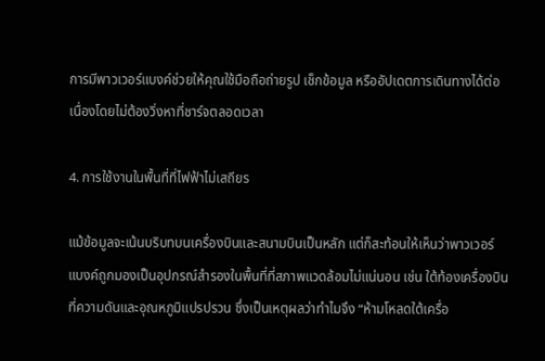การมีพาวเวอร์แบงค์ช่วยให้คุณใช้มือถือถ่ายรูป เช็กข้อมูล หรืออัปเดตการเดินทางได้ต่อเนื่องโดยไม่ต้องวิ่งหาที่ชาร์จตลอดเวลา

4. การใช้งานในพื้นที่ที่ไฟฟ้าไม่เสถียร

แม้ข้อมูลจะเน้นบริบทบนเครื่องบินและสนามบินเป็นหลัก แต่ก็สะท้อนให้เห็นว่าพาวเวอร์แบงค์ถูกมองเป็นอุปกรณ์สำรองในพื้นที่ที่สภาพแวดล้อมไม่แน่นอน เช่น ใต้ท้องเครื่องบินที่ความดันและอุณหภูมิแปรปรวน ซึ่งเป็นเหตุผลว่าทำไมจึง “ห้ามโหลดใต้เครื่อ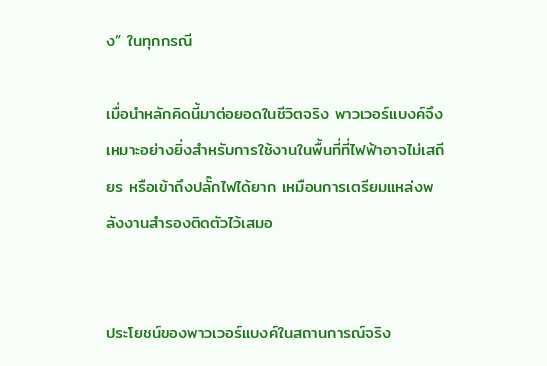ง” ในทุกกรณี

เมื่อนำหลักคิดนี้มาต่อยอดในชีวิตจริง พาวเวอร์แบงค์จึงเหมาะอย่างยิ่งสำหรับการใช้งานในพื้นที่ที่ไฟฟ้าอาจไม่เสถียร หรือเข้าถึงปลั๊กไฟได้ยาก เหมือนการเตรียมแหล่งพลังงานสำรองติดตัวไว้เสมอ


ประโยชน์ของพาวเวอร์แบงค์ในสถานการณ์จริง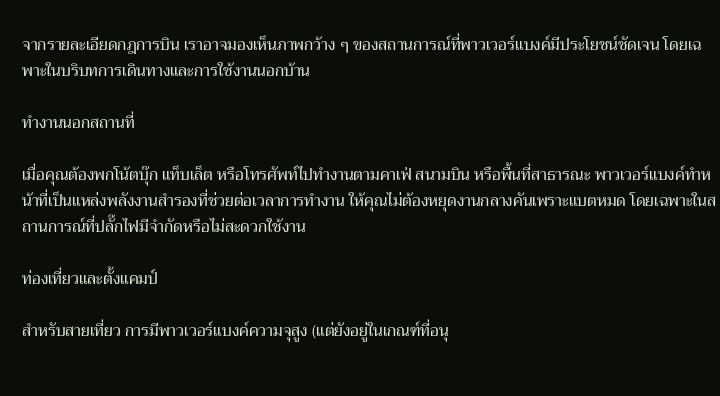จากรายละเอียดกฎการบิน เราอาจมองเห็นภาพกว้าง ๆ ของสถานการณ์ที่พาวเวอร์แบงค์มีประโยชน์ชัดเจน โดยเฉพาะในบริบทการเดินทางและการใช้งานนอกบ้าน

ทำงานนอกสถานที่

เมื่อคุณต้องพกโน้ตบุ๊ก แท็บเล็ต หรือโทรศัพท์ไปทำงานตามคาเฟ่ สนามบิน หรือพื้นที่สาธารณะ พาวเวอร์แบงค์ทำหน้าที่เป็นแหล่งพลังงานสำรองที่ช่วยต่อเวลาการทำงาน ให้คุณไม่ต้องหยุดงานกลางคันเพราะแบตหมด โดยเฉพาะในสถานการณ์ที่ปลั๊กไฟมีจำกัดหรือไม่สะดวกใช้งาน

ท่องเที่ยวและตั้งแคมป์

สำหรับสายเที่ยว การมีพาวเวอร์แบงค์ความจุสูง (แต่ยังอยู่ในเกณฑ์ที่อนุ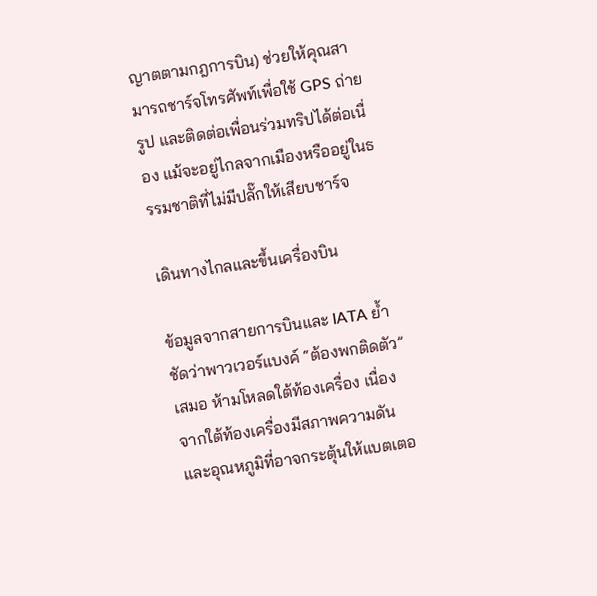ญาตตามกฎการบิน) ช่วยให้คุณสามารถชาร์จโทรศัพท์เพื่อใช้ GPS ถ่ายรูป และติดต่อเพื่อนร่วมทริปได้ต่อเนื่อง แม้จะอยู่ไกลจากเมืองหรืออยู่ในธรรมชาติที่ไม่มีปลั๊กให้เสียบชาร์จ

เดินทางไกลและขึ้นเครื่องบิน

ข้อมูลจากสายการบินและ IATA ย้ำชัดว่าพาวเวอร์แบงค์ “ต้องพกติดตัว” เสมอ ห้ามโหลดใต้ท้องเครื่อง เนื่องจากใต้ท้องเครื่องมีสภาพความดันและอุณหภูมิที่อาจกระตุ้นให้แบตเตอ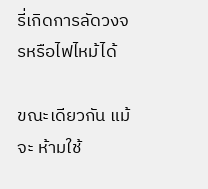รี่เกิดการลัดวงจรหรือไฟไหม้ได้

ขณะเดียวกัน แม้จะ ห้ามใช้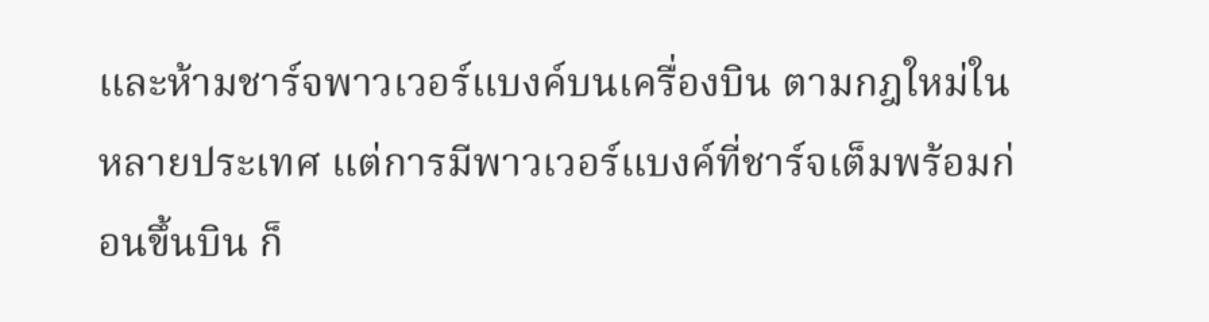และห้ามชาร์จพาวเวอร์แบงค์บนเครื่องบิน ตามกฎใหม่ในหลายประเทศ แต่การมีพาวเวอร์แบงค์ที่ชาร์จเต็มพร้อมก่อนขึ้นบิน ก็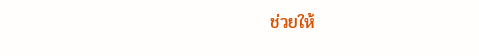ช่วยให้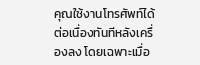คุณใช้งานโทรศัพท์ได้ต่อเนื่องทันทีหลังเครื่องลง โดยเฉพาะเมื่อ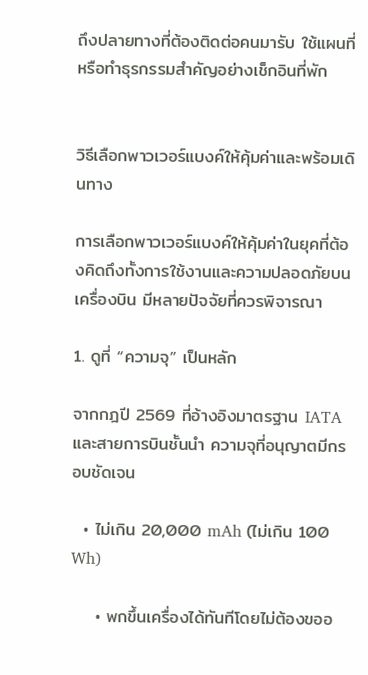ถึงปลายทางที่ต้องติดต่อคนมารับ ใช้แผนที่ หรือทำธุรกรรมสำคัญอย่างเช็กอินที่พัก


วิธีเลือกพาวเวอร์แบงค์ให้คุ้มค่าและพร้อมเดินทาง

การเลือกพาวเวอร์แบงค์ให้คุ้มค่าในยุคที่ต้องคิดถึงทั้งการใช้งานและความปลอดภัยบนเครื่องบิน มีหลายปัจจัยที่ควรพิจารณา

1. ดูที่ “ความจุ” เป็นหลัก

จากกฎปี 2569 ที่อ้างอิงมาตรฐาน IATA และสายการบินชั้นนำ ความจุที่อนุญาตมีกรอบชัดเจน

  • ไม่เกิน 20,000 mAh (ไม่เกิน 100 Wh)

    • พกขึ้นเครื่องได้ทันทีโดยไม่ต้องขออ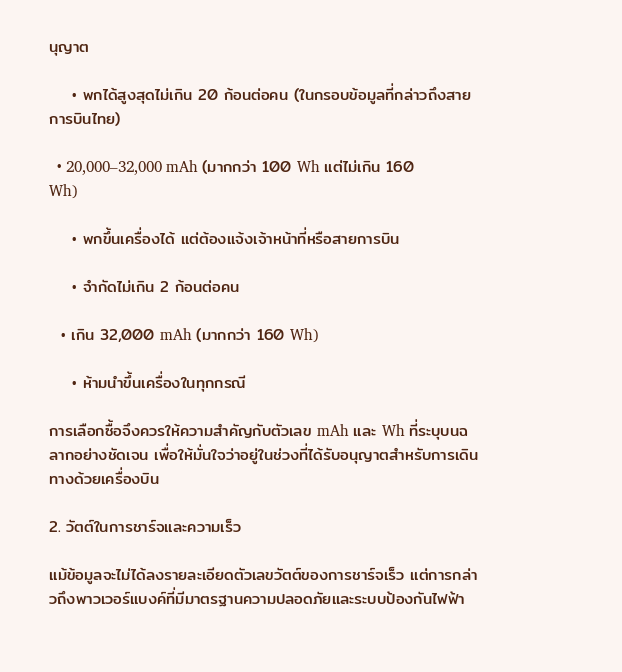นุญาต

    • พกได้สูงสุดไม่เกิน 20 ก้อนต่อคน (ในกรอบข้อมูลที่กล่าวถึงสายการบินไทย)

  • 20,000–32,000 mAh (มากกว่า 100 Wh แต่ไม่เกิน 160 Wh)

    • พกขึ้นเครื่องได้ แต่ต้องแจ้งเจ้าหน้าที่หรือสายการบิน

    • จำกัดไม่เกิน 2 ก้อนต่อคน

  • เกิน 32,000 mAh (มากกว่า 160 Wh)

    • ห้ามนำขึ้นเครื่องในทุกกรณี

การเลือกซื้อจึงควรให้ความสำคัญกับตัวเลข mAh และ Wh ที่ระบุบนฉลากอย่างชัดเจน เพื่อให้มั่นใจว่าอยู่ในช่วงที่ได้รับอนุญาตสำหรับการเดินทางด้วยเครื่องบิน

2. วัตต์ในการชาร์จและความเร็ว

แม้ข้อมูลจะไม่ได้ลงรายละเอียดตัวเลขวัตต์ของการชาร์จเร็ว แต่การกล่าวถึงพาวเวอร์แบงค์ที่มีมาตรฐานความปลอดภัยและระบบป้องกันไฟฟ้า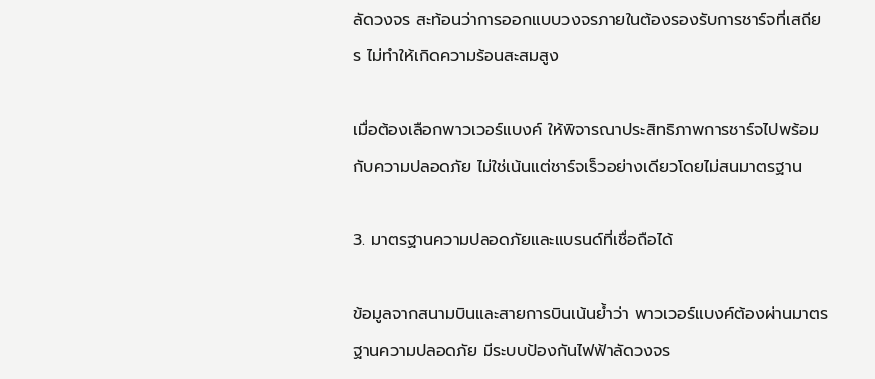ลัดวงจร สะท้อนว่าการออกแบบวงจรภายในต้องรองรับการชาร์จที่เสถียร ไม่ทำให้เกิดความร้อนสะสมสูง

เมื่อต้องเลือกพาวเวอร์แบงค์ ให้พิจารณาประสิทธิภาพการชาร์จไปพร้อมกับความปลอดภัย ไม่ใช่เน้นแต่ชาร์จเร็วอย่างเดียวโดยไม่สนมาตรฐาน

3. มาตรฐานความปลอดภัยและแบรนด์ที่เชื่อถือได้

ข้อมูลจากสนามบินและสายการบินเน้นย้ำว่า พาวเวอร์แบงค์ต้องผ่านมาตรฐานความปลอดภัย มีระบบป้องกันไฟฟ้าลัดวงจร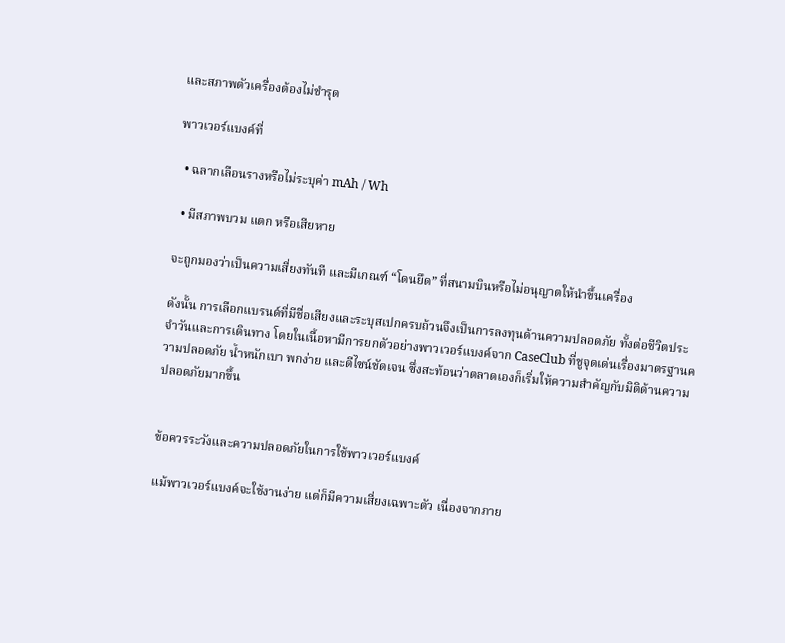และสภาพตัวเครื่องต้องไม่ชำรุด

พาวเวอร์แบงค์ที่

  • ฉลากเลือนรางหรือไม่ระบุค่า mAh / Wh

  • มีสภาพบวม แตก หรือเสียหาย

จะถูกมองว่าเป็นความเสี่ยงทันที และมีเกณฑ์ “โดนยึด” ที่สนามบินหรือไม่อนุญาตให้นำขึ้นเครื่อง

ดังนั้น การเลือกแบรนด์ที่มีชื่อเสียงและระบุสเปกครบถ้วนจึงเป็นการลงทุนด้านความปลอดภัย ทั้งต่อชีวิตประจำวันและการเดินทาง โดยในเนื้อหามีการยกตัวอย่างพาวเวอร์แบงค์จาก CaseClub ที่ชูจุดเด่นเรื่องมาตรฐานความปลอดภัย น้ำหนักเบา พกง่าย และดีไซน์ชัดเจน ซึ่งสะท้อนว่าตลาดเองก็เริ่มให้ความสำคัญกับมิติด้านความปลอดภัยมากขึ้น


ข้อควรระวังและความปลอดภัยในการใช้พาวเวอร์แบงค์

แม้พาวเวอร์แบงค์จะใช้งานง่าย แต่ก็มีความเสี่ยงเฉพาะตัว เนื่องจากภาย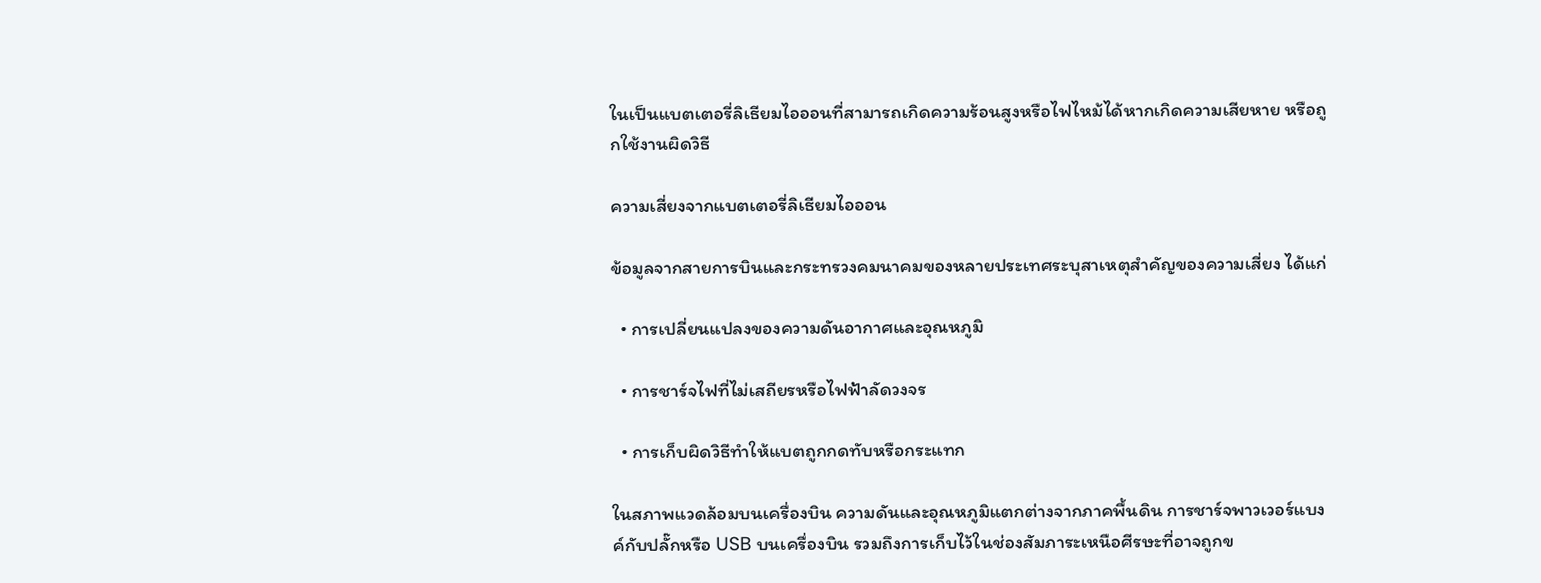ในเป็นแบตเตอรี่ลิเธียมไอออนที่สามารถเกิดความร้อนสูงหรือไฟไหม้ได้หากเกิดความเสียหาย หรือถูกใช้งานผิดวิธี

ความเสี่ยงจากแบตเตอรี่ลิเธียมไอออน

ข้อมูลจากสายการบินและกระทรวงคมนาคมของหลายประเทศระบุสาเหตุสำคัญของความเสี่ยง ได้แก่

  • การเปลี่ยนแปลงของความดันอากาศและอุณหภูมิ

  • การชาร์จไฟที่ไม่เสถียรหรือไฟฟ้าลัดวงจร

  • การเก็บผิดวิธีทำให้แบตถูกกดทับหรือกระแทก

ในสภาพแวดล้อมบนเครื่องบิน ความดันและอุณหภูมิแตกต่างจากภาคพื้นดิน การชาร์จพาวเวอร์แบงค์กับปลั๊กหรือ USB บนเครื่องบิน รวมถึงการเก็บไว้ในช่องสัมภาระเหนือศีรษะที่อาจถูกข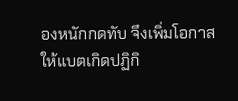องหนักกดทับ จึงเพิ่มโอกาสให้แบตเกิดปฏิกิ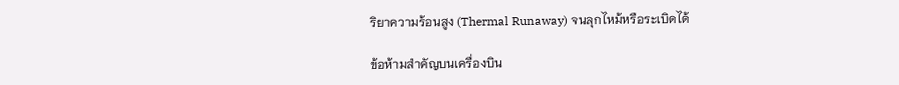ริยาความร้อนสูง (Thermal Runaway) จนลุกไหม้หรือระเบิดได้

ข้อห้ามสำคัญบนเครื่องบิน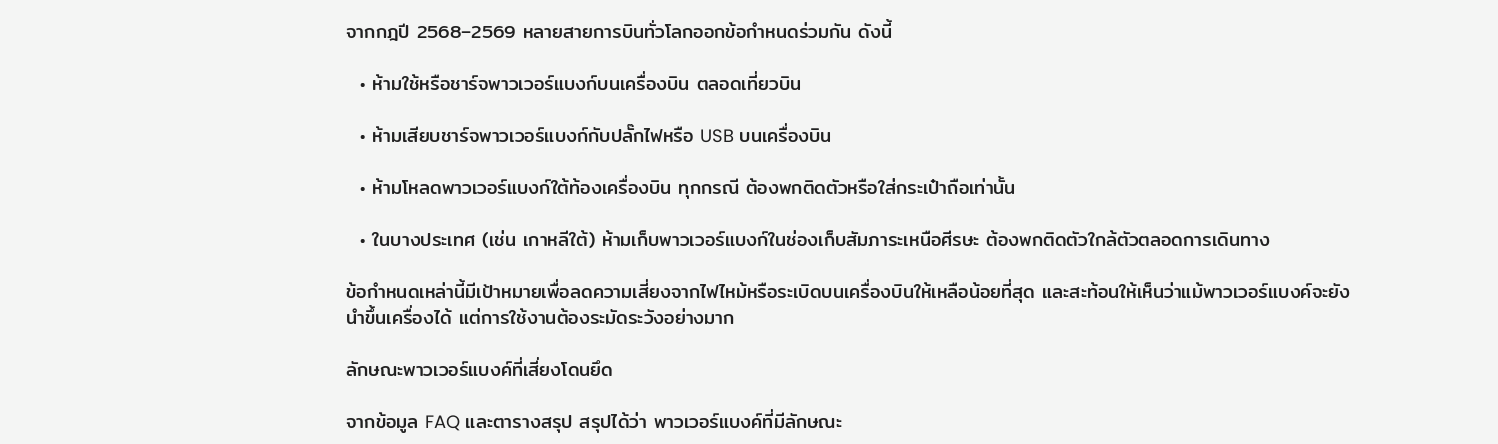จากกฎปี 2568–2569 หลายสายการบินทั่วโลกออกข้อกำหนดร่วมกัน ดังนี้

  • ห้ามใช้หรือชาร์จพาวเวอร์แบงก์บนเครื่องบิน ตลอดเที่ยวบิน

  • ห้ามเสียบชาร์จพาวเวอร์แบงก์กับปลั๊กไฟหรือ USB บนเครื่องบิน

  • ห้ามโหลดพาวเวอร์แบงก์ใต้ท้องเครื่องบิน ทุกกรณี ต้องพกติดตัวหรือใส่กระเป๋าถือเท่านั้น

  • ในบางประเทศ (เช่น เกาหลีใต้) ห้ามเก็บพาวเวอร์แบงก์ในช่องเก็บสัมภาระเหนือศีรษะ ต้องพกติดตัวใกล้ตัวตลอดการเดินทาง

ข้อกำหนดเหล่านี้มีเป้าหมายเพื่อลดความเสี่ยงจากไฟไหม้หรือระเบิดบนเครื่องบินให้เหลือน้อยที่สุด และสะท้อนให้เห็นว่าแม้พาวเวอร์แบงค์จะยังนำขึ้นเครื่องได้ แต่การใช้งานต้องระมัดระวังอย่างมาก

ลักษณะพาวเวอร์แบงค์ที่เสี่ยงโดนยึด

จากข้อมูล FAQ และตารางสรุป สรุปได้ว่า พาวเวอร์แบงค์ที่มีลักษณะ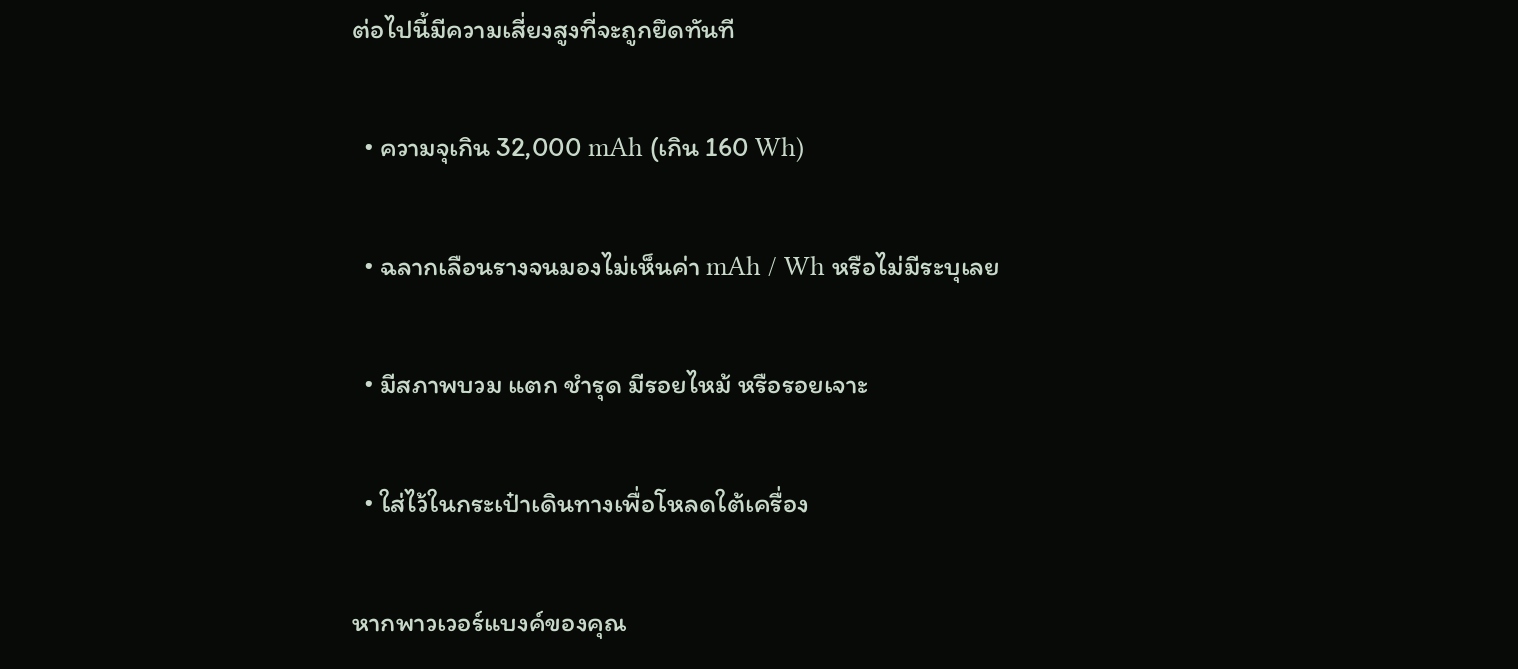ต่อไปนี้มีความเสี่ยงสูงที่จะถูกยึดทันที

  • ความจุเกิน 32,000 mAh (เกิน 160 Wh)

  • ฉลากเลือนรางจนมองไม่เห็นค่า mAh / Wh หรือไม่มีระบุเลย

  • มีสภาพบวม แตก ชำรุด มีรอยไหม้ หรือรอยเจาะ

  • ใส่ไว้ในกระเป๋าเดินทางเพื่อโหลดใต้เครื่อง

หากพาวเวอร์แบงค์ของคุณ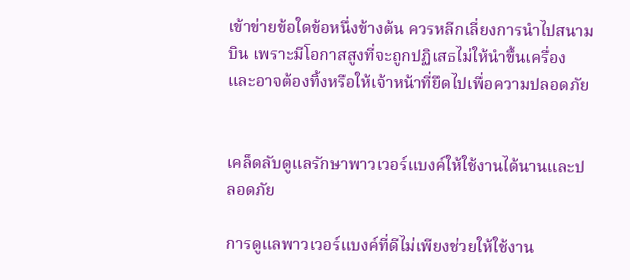เข้าข่ายข้อใดข้อหนึ่งข้างต้น ควรหลีกเลี่ยงการนำไปสนามบิน เพราะมีโอกาสสูงที่จะถูกปฏิเสธไม่ให้นำขึ้นเครื่อง และอาจต้องทิ้งหรือให้เจ้าหน้าที่ยึดไปเพื่อความปลอดภัย


เคล็ดลับดูแลรักษาพาวเวอร์แบงค์ให้ใช้งานได้นานและปลอดภัย

การดูแลพาวเวอร์แบงค์ที่ดีไม่เพียงช่วยให้ใช้งาน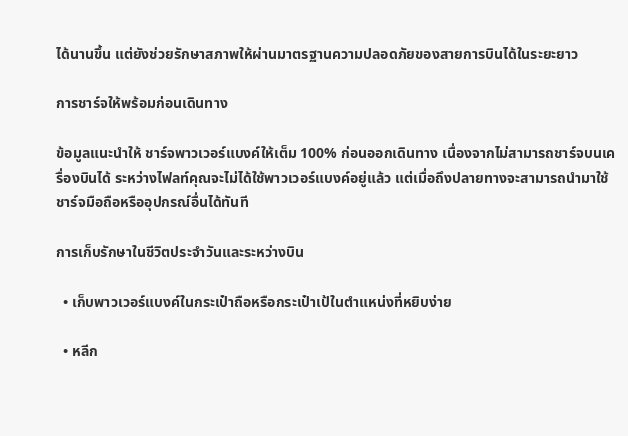ได้นานขึ้น แต่ยังช่วยรักษาสภาพให้ผ่านมาตรฐานความปลอดภัยของสายการบินได้ในระยะยาว

การชาร์จให้พร้อมก่อนเดินทาง

ข้อมูลแนะนำให้ ชาร์จพาวเวอร์แบงค์ให้เต็ม 100% ก่อนออกเดินทาง เนื่องจากไม่สามารถชาร์จบนเครื่องบินได้ ระหว่างไฟลท์คุณจะไม่ได้ใช้พาวเวอร์แบงค์อยู่แล้ว แต่เมื่อถึงปลายทางจะสามารถนำมาใช้ชาร์จมือถือหรืออุปกรณ์อื่นได้ทันที

การเก็บรักษาในชีวิตประจำวันและระหว่างบิน

  • เก็บพาวเวอร์แบงค์ในกระเป๋าถือหรือกระเป๋าเป้ในตำแหน่งที่หยิบง่าย

  • หลีก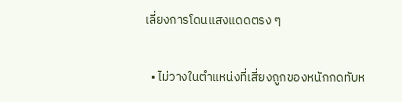เลี่ยงการโดนแสงแดดตรง ๆ

  • ไม่วางในตำแหน่งที่เสี่ยงถูกของหนักกดทับห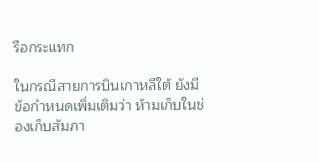รือกระแทก

ในกรณีสายการบินเกาหลีใต้ ยังมีข้อกำหนดเพิ่มเติมว่า ห้ามเก็บในช่องเก็บสัมภา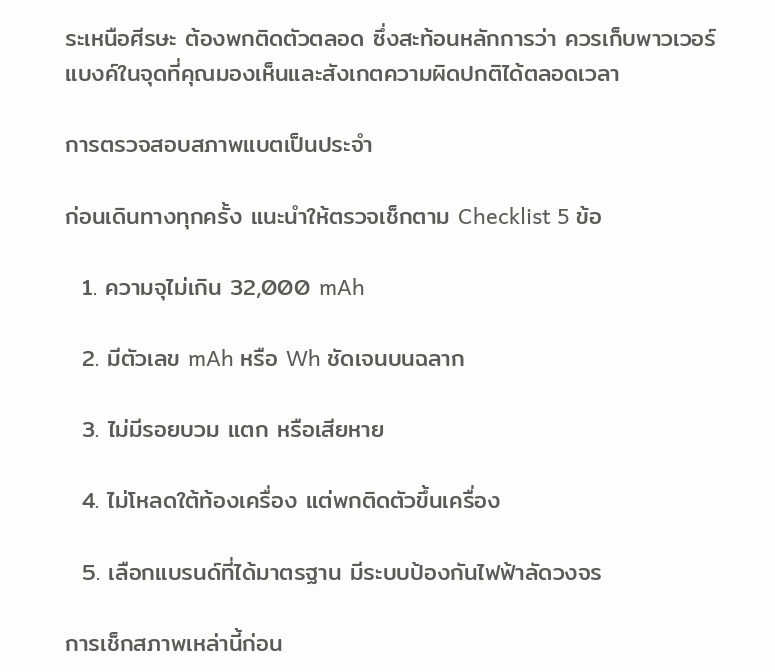ระเหนือศีรษะ ต้องพกติดตัวตลอด ซึ่งสะท้อนหลักการว่า ควรเก็บพาวเวอร์แบงค์ในจุดที่คุณมองเห็นและสังเกตความผิดปกติได้ตลอดเวลา

การตรวจสอบสภาพแบตเป็นประจำ

ก่อนเดินทางทุกครั้ง แนะนำให้ตรวจเช็กตาม Checklist 5 ข้อ

  1. ความจุไม่เกิน 32,000 mAh

  2. มีตัวเลข mAh หรือ Wh ชัดเจนบนฉลาก

  3. ไม่มีรอยบวม แตก หรือเสียหาย

  4. ไม่โหลดใต้ท้องเครื่อง แต่พกติดตัวขึ้นเครื่อง

  5. เลือกแบรนด์ที่ได้มาตรฐาน มีระบบป้องกันไฟฟ้าลัดวงจร

การเช็กสภาพเหล่านี้ก่อน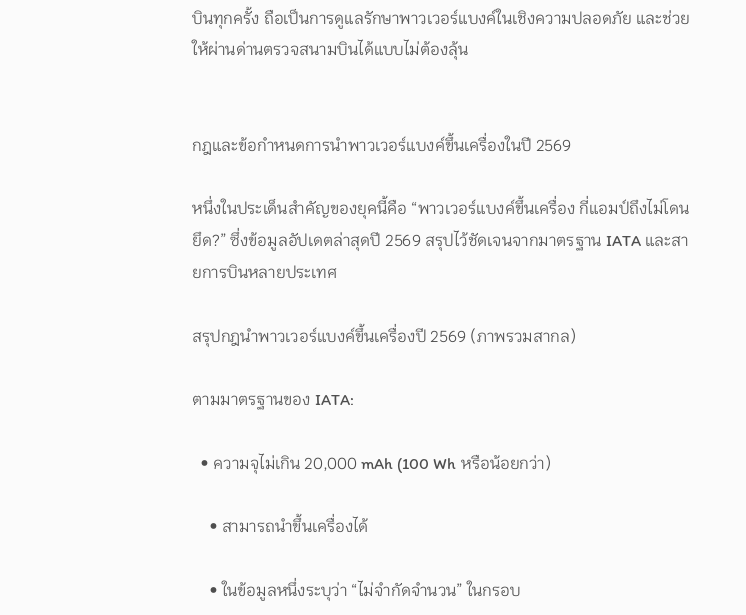บินทุกครั้ง ถือเป็นการดูแลรักษาพาวเวอร์แบงค์ในเชิงความปลอดภัย และช่วยให้ผ่านด่านตรวจสนามบินได้แบบไม่ต้องลุ้น


กฎและข้อกำหนดการนำพาวเวอร์แบงค์ขึ้นเครื่องในปี 2569

หนึ่งในประเด็นสำคัญของยุคนี้คือ “พาวเวอร์แบงค์ขึ้นเครื่อง กี่แอมป์ถึงไม่โดนยึด?” ซึ่งข้อมูลอัปเดตล่าสุดปี 2569 สรุปไว้ชัดเจนจากมาตรฐาน IATA และสายการบินหลายประเทศ

สรุปกฎนำพาวเวอร์แบงค์ขึ้นเครื่องปี 2569 (ภาพรวมสากล)

ตามมาตรฐานของ IATA:

  • ความจุไม่เกิน 20,000 mAh (100 Wh หรือน้อยกว่า)

    • สามารถนำขึ้นเครื่องได้

    • ในข้อมูลหนึ่งระบุว่า “ไม่จำกัดจำนวน” ในกรอบ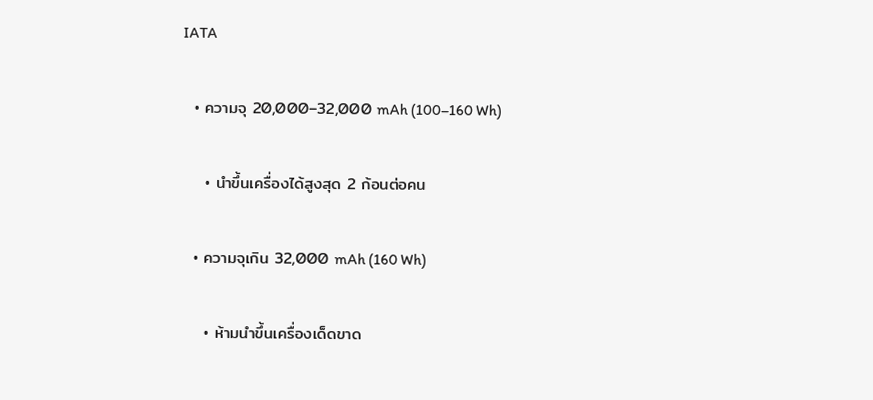IATA

  • ความจุ 20,000–32,000 mAh (100–160 Wh)

    • นำขึ้นเครื่องได้สูงสุด 2 ก้อนต่อคน

  • ความจุเกิน 32,000 mAh (160 Wh)

    • ห้ามนำขึ้นเครื่องเด็ดขาด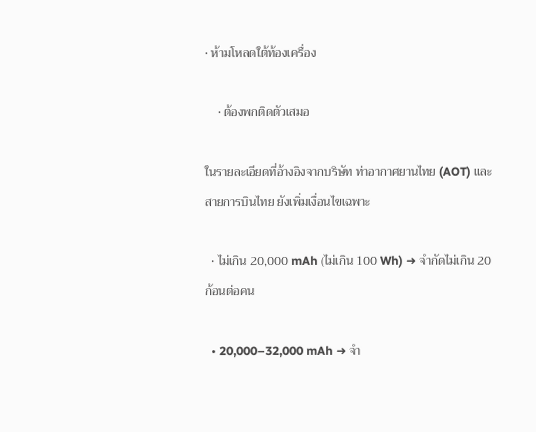• ห้ามโหลดใต้ท้องเครื่อง

    • ต้องพกติดตัวเสมอ

ในรายละเอียดที่อ้างอิงจากบริษัท ท่าอากาศยานไทย (AOT) และสายการบินไทย ยังเพิ่มเงื่อนไขเฉพาะ

  • ไม่เกิน 20,000 mAh (ไม่เกิน 100 Wh) ➜ จำกัดไม่เกิน 20 ก้อนต่อคน

  • 20,000–32,000 mAh ➜ จำ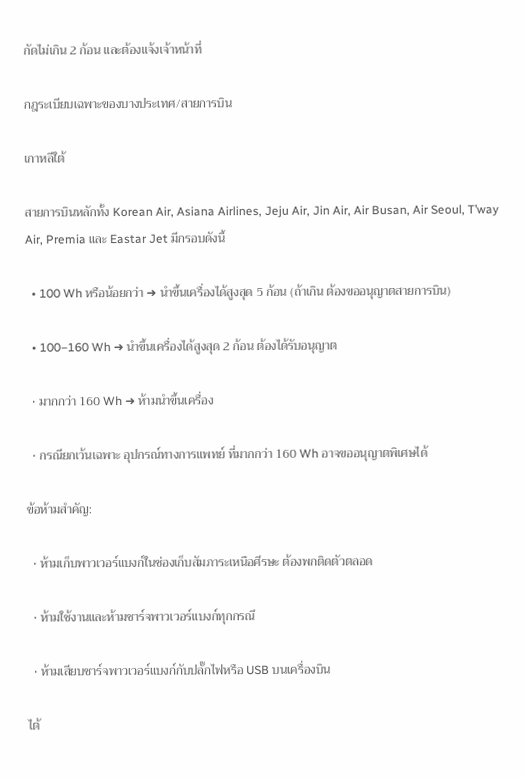กัดไม่เกิน 2 ก้อน และต้องแจ้งเจ้าหน้าที่

กฎระเบียบเฉพาะของบางประเทศ/สายการบิน

เกาหลีใต้

สายการบินหลักทั้ง Korean Air, Asiana Airlines, Jeju Air, Jin Air, Air Busan, Air Seoul, T’way Air, Premia และ Eastar Jet มีกรอบดังนี้

  • 100 Wh หรือน้อยกว่า ➜ นำขึ้นเครื่องได้สูงสุด 5 ก้อน (ถ้าเกิน ต้องขออนุญาตสายการบิน)

  • 100–160 Wh ➜ นำขึ้นเครื่องได้สูงสุด 2 ก้อน ต้องได้รับอนุญาต

  • มากกว่า 160 Wh ➜ ห้ามนำขึ้นเครื่อง

  • กรณียกเว้นเฉพาะ อุปกรณ์ทางการแพทย์ ที่มากกว่า 160 Wh อาจขออนุญาตพิเศษได้

ข้อห้ามสำคัญ:

  • ห้ามเก็บพาวเวอร์แบงก์ในช่องเก็บสัมภาระเหนือศีรษะ ต้องพกติดตัวตลอด

  • ห้ามใช้งานและห้ามชาร์จพาวเวอร์แบงก์ทุกกรณี

  • ห้ามเสียบชาร์จพาวเวอร์แบงก์กับปลั๊กไฟหรือ USB บนเครื่องบิน

ไต้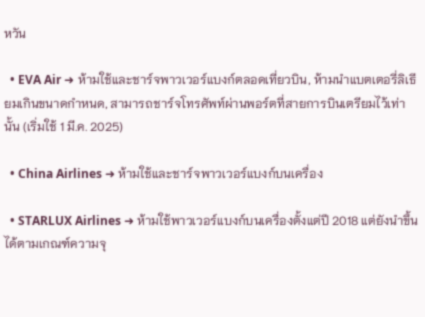หวัน

  • EVA Air ➜ ห้ามใช้และชาร์จพาวเวอร์แบงก์ตลอดเที่ยวบิน, ห้ามนำแบตเตอรี่ลิเธียมเกินขนาดกำหนด, สามารถชาร์จโทรศัพท์ผ่านพอร์ตที่สายการบินเตรียมไว้เท่านั้น (เริ่มใช้ 1 มี.ค. 2025)

  • China Airlines ➜ ห้ามใช้และชาร์จพาวเวอร์แบงก์บนเครื่อง

  • STARLUX Airlines ➜ ห้ามใช้พาวเวอร์แบงก์บนเครื่องตั้งแต่ปี 2018 แต่ยังนำขึ้นได้ตามเกณฑ์ความจุ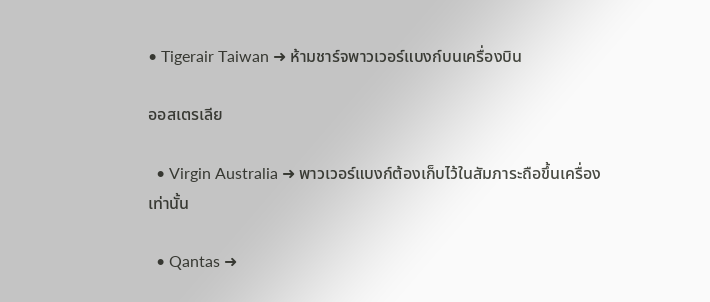• Tigerair Taiwan ➜ ห้ามชาร์จพาวเวอร์แบงก์บนเครื่องบิน

ออสเตรเลีย

  • Virgin Australia ➜ พาวเวอร์แบงก์ต้องเก็บไว้ในสัมภาระถือขึ้นเครื่องเท่านั้น

  • Qantas ➜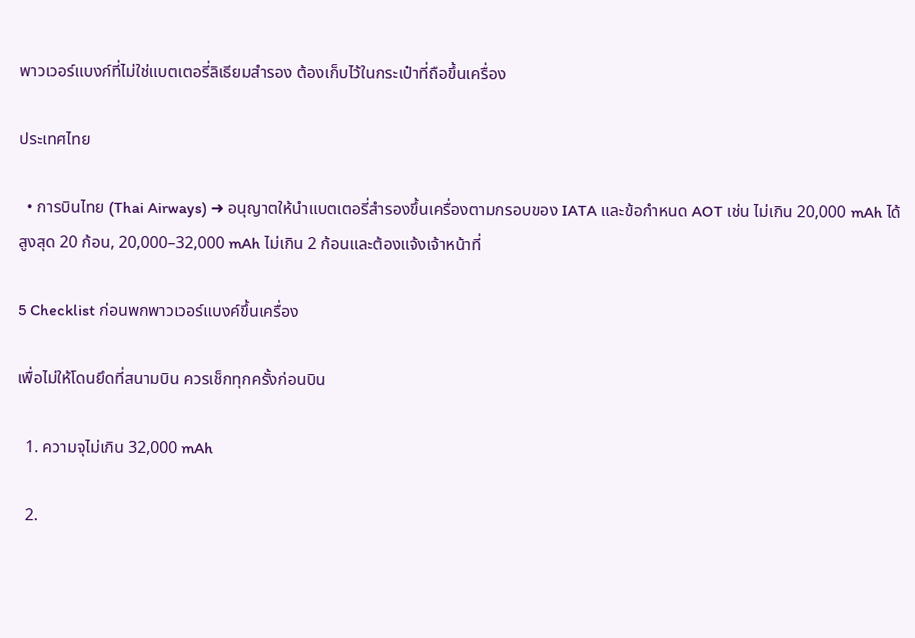พาวเวอร์แบงก์ที่ไม่ใช่แบตเตอรี่ลิเธียมสำรอง ต้องเก็บไว้ในกระเป๋าที่ถือขึ้นเครื่อง

ประเทศไทย

  • การบินไทย (Thai Airways) ➜ อนุญาตให้นำแบตเตอรี่สำรองขึ้นเครื่องตามกรอบของ IATA และข้อกำหนด AOT เช่น ไม่เกิน 20,000 mAh ได้สูงสุด 20 ก้อน, 20,000–32,000 mAh ไม่เกิน 2 ก้อนและต้องแจ้งเจ้าหน้าที่

5 Checklist ก่อนพกพาวเวอร์แบงค์ขึ้นเครื่อง

เพื่อไม่ให้โดนยึดที่สนามบิน ควรเช็กทุกครั้งก่อนบิน

  1. ความจุไม่เกิน 32,000 mAh

  2.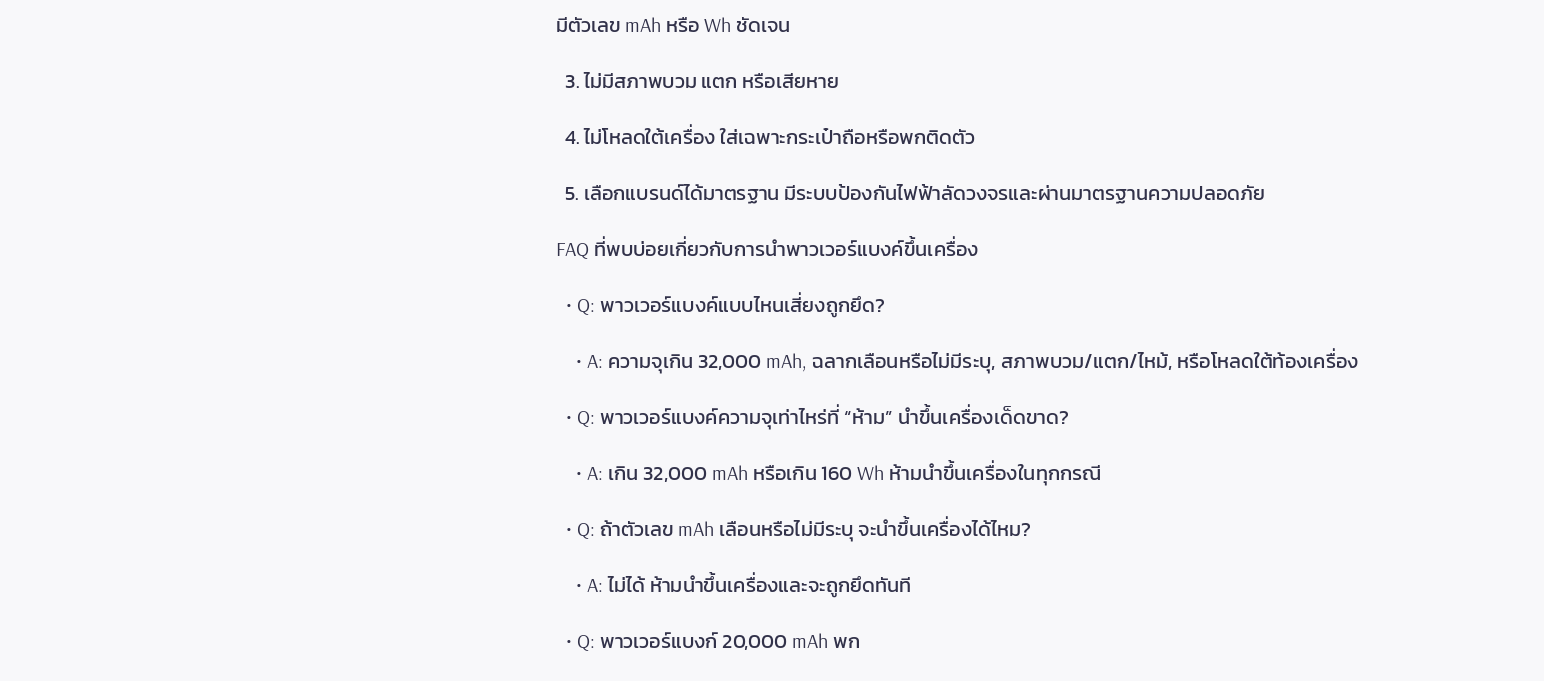มีตัวเลข mAh หรือ Wh ชัดเจน

  3. ไม่มีสภาพบวม แตก หรือเสียหาย

  4. ไม่โหลดใต้เครื่อง ใส่เฉพาะกระเป๋าถือหรือพกติดตัว

  5. เลือกแบรนด์ได้มาตรฐาน มีระบบป้องกันไฟฟ้าลัดวงจรและผ่านมาตรฐานความปลอดภัย

FAQ ที่พบบ่อยเกี่ยวกับการนำพาวเวอร์แบงค์ขึ้นเครื่อง

  • Q: พาวเวอร์แบงค์แบบไหนเสี่ยงถูกยึด?

    • A: ความจุเกิน 32,000 mAh, ฉลากเลือนหรือไม่มีระบุ, สภาพบวม/แตก/ไหม้, หรือโหลดใต้ท้องเครื่อง

  • Q: พาวเวอร์แบงค์ความจุเท่าไหร่ที่ “ห้าม” นำขึ้นเครื่องเด็ดขาด?

    • A: เกิน 32,000 mAh หรือเกิน 160 Wh ห้ามนำขึ้นเครื่องในทุกกรณี

  • Q: ถ้าตัวเลข mAh เลือนหรือไม่มีระบุ จะนำขึ้นเครื่องได้ไหม?

    • A: ไม่ได้ ห้ามนำขึ้นเครื่องและจะถูกยึดทันที

  • Q: พาวเวอร์แบงก์ 20,000 mAh พก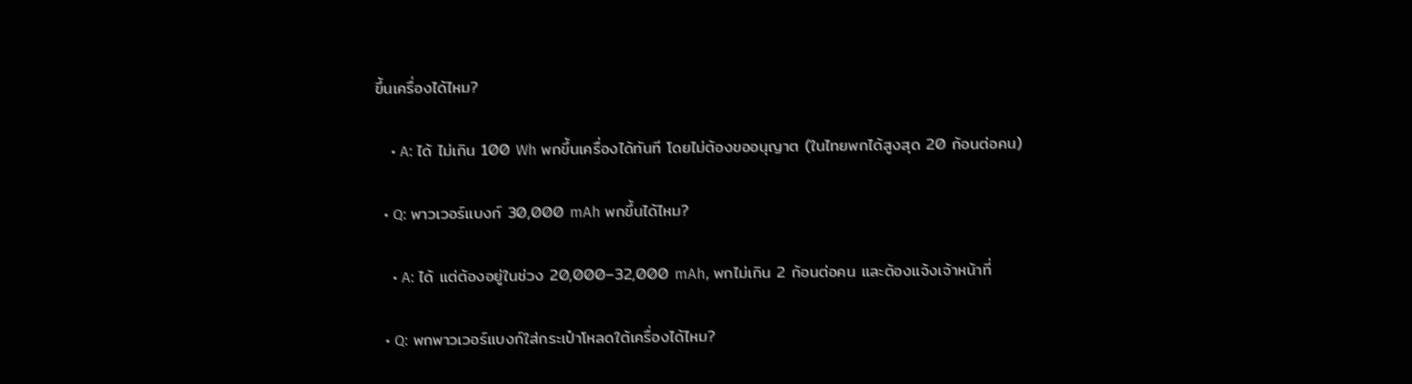ขึ้นเครื่องได้ไหม?

    • A: ได้ ไม่เกิน 100 Wh พกขึ้นเครื่องได้ทันที โดยไม่ต้องขออนุญาต (ในไทยพกได้สูงสุด 20 ก้อนต่อคน)

  • Q: พาวเวอร์แบงก์ 30,000 mAh พกขึ้นได้ไหม?

    • A: ได้ แต่ต้องอยู่ในช่วง 20,000–32,000 mAh, พกไม่เกิน 2 ก้อนต่อคน และต้องแจ้งเจ้าหน้าที่

  • Q: พกพาวเวอร์แบงก์ใส่กระเป๋าโหลดใต้เครื่องได้ไหม?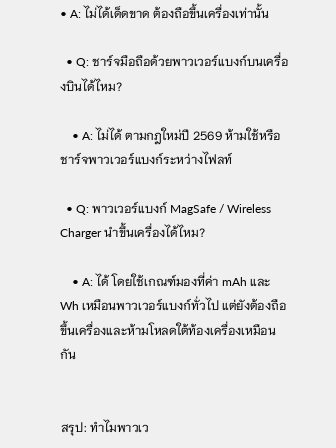• A: ไม่ได้เด็ดขาด ต้องถือขึ้นเครื่องเท่านั้น

  • Q: ชาร์จมือถือด้วยพาวเวอร์แบงก์บนเครื่องบินได้ไหม?

    • A: ไม่ได้ ตามกฎใหม่ปี 2569 ห้ามใช้หรือชาร์จพาวเวอร์แบงก์ระหว่างไฟลท์

  • Q: พาวเวอร์แบงก์ MagSafe / Wireless Charger นำขึ้นเครื่องได้ไหม?

    • A: ได้ โดยใช้เกณฑ์มองที่ค่า mAh และ Wh เหมือนพาวเวอร์แบงก์ทั่วไป แต่ยังต้องถือขึ้นเครื่องและห้ามโหลดใต้ท้องเครื่องเหมือนกัน


สรุป: ทำไมพาวเว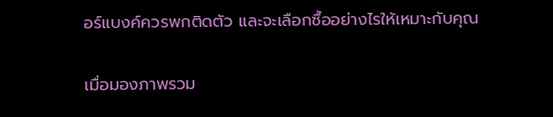อร์แบงค์ควรพกติดตัว และจะเลือกซื้ออย่างไรให้เหมาะกับคุณ

เมื่อมองภาพรวม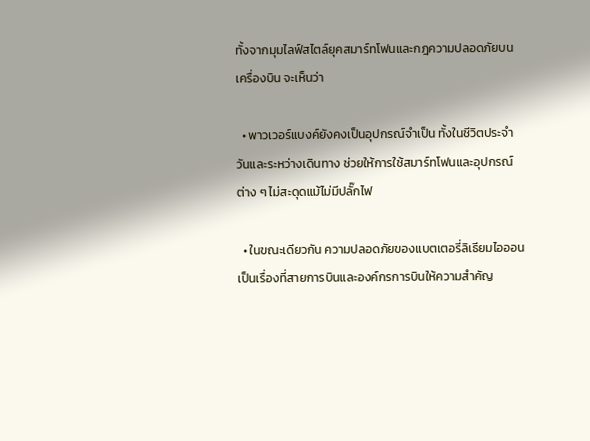ทั้งจากมุมไลฟ์สไตล์ยุคสมาร์ทโฟนและกฎความปลอดภัยบนเครื่องบิน จะเห็นว่า

  • พาวเวอร์แบงค์ยังคงเป็นอุปกรณ์จำเป็น ทั้งในชีวิตประจำวันและระหว่างเดินทาง ช่วยให้การใช้สมาร์ทโฟนและอุปกรณ์ต่าง ๆ ไม่สะดุดแม้ไม่มีปลั๊กไฟ

  • ในขณะเดียวกัน ความปลอดภัยของแบตเตอรี่ลิเธียมไอออน เป็นเรื่องที่สายการบินและองค์กรการบินให้ความสำคัญ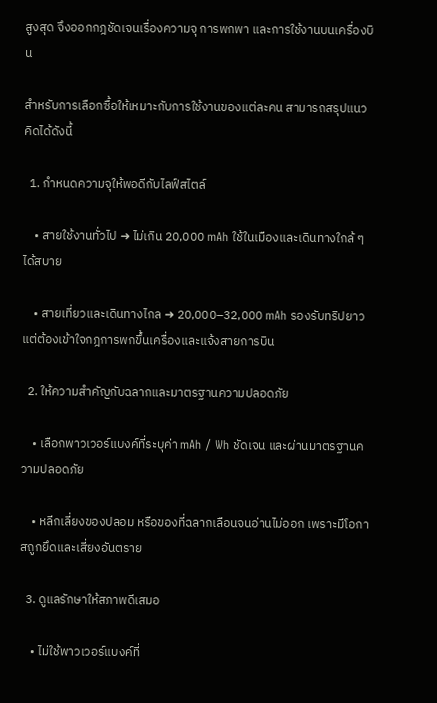สูงสุด จึงออกกฎชัดเจนเรื่องความจุ การพกพา และการใช้งานบนเครื่องบิน

สำหรับการเลือกซื้อให้เหมาะกับการใช้งานของแต่ละคน สามารถสรุปแนวคิดได้ดังนี้

  1. กำหนดความจุให้พอดีกับไลฟ์สไตล์

    • สายใช้งานทั่วไป ➜ ไม่เกิน 20,000 mAh ใช้ในเมืองและเดินทางใกล้ ๆ ได้สบาย

    • สายเที่ยวและเดินทางไกล ➜ 20,000–32,000 mAh รองรับทริปยาว แต่ต้องเข้าใจกฎการพกขึ้นเครื่องและแจ้งสายการบิน

  2. ให้ความสำคัญกับฉลากและมาตรฐานความปลอดภัย

    • เลือกพาวเวอร์แบงค์ที่ระบุค่า mAh / Wh ชัดเจน และผ่านมาตรฐานความปลอดภัย

    • หลีกเลี่ยงของปลอม หรือของที่ฉลากเลือนจนอ่านไม่ออก เพราะมีโอกาสถูกยึดและเสี่ยงอันตราย

  3. ดูแลรักษาให้สภาพดีเสมอ

    • ไม่ใช้พาวเวอร์แบงค์ที่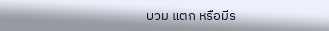บวม แตก หรือมีร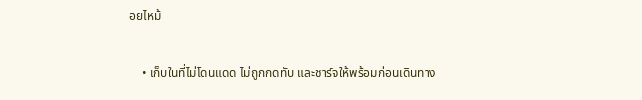อยไหม้

    • เก็บในที่ไม่โดนแดด ไม่ถูกกดทับ และชาร์จให้พร้อมก่อนเดินทาง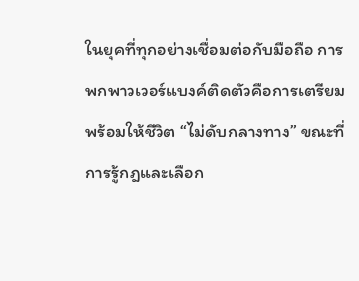ในยุคที่ทุกอย่างเชื่อมต่อกับมือถือ การพกพาวเวอร์แบงค์ติดตัวคือการเตรียมพร้อมให้ชีวิต “ไม่ดับกลางทาง” ขณะที่การรู้กฎและเลือก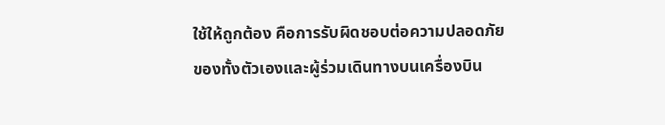ใช้ให้ถูกต้อง คือการรับผิดชอบต่อความปลอดภัยของทั้งตัวเองและผู้ร่วมเดินทางบนเครื่องบิน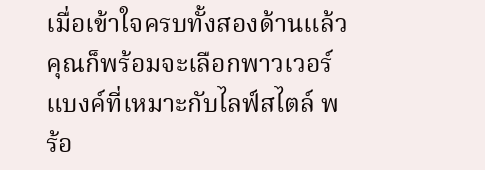เมื่อเข้าใจครบทั้งสองด้านแล้ว คุณก็พร้อมจะเลือกพาวเวอร์แบงค์ที่เหมาะกับไลฟ์สไตล์ พร้อ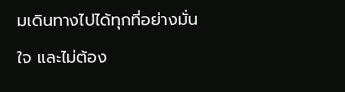มเดินทางไปได้ทุกที่อย่างมั่นใจ และไม่ต้อง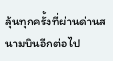ลุ้นทุกครั้งที่ผ่านด่านสนามบินอีกต่อไป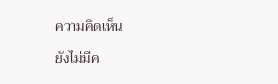ความคิดเห็น

ยังไม่มีค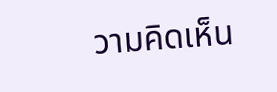วามคิดเห็น